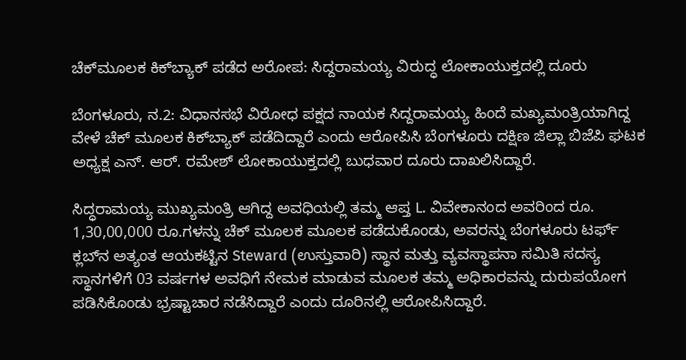ಚೆಕ್‌ಮೂಲಕ ಕಿಕ್‌ಬ್ಯಾಕ್ ಪಡೆದ ಅರೋಪ: ಸಿದ್ದರಾಮಯ್ಯ ವಿರುದ್ಧ ಲೋಕಾಯುಕ್ತದಲ್ಲಿ ದೂರು

ಬೆಂಗಳೂರು, ನ.2: ವಿಧಾನಸಭೆ ವಿರೋಧ ಪಕ್ಷದ ನಾಯಕ ಸಿದ್ದರಾಮಯ್ಯ ಹಿಂದೆ ಮಖ್ಯಮಂತ್ರಿಯಾಗಿದ್ದ ವೇಳೆ ಚೆಕ್ ಮೂಲಕ ಕಿಕ್‌ಬ್ಯಾಕ್ ಪಡೆದಿದ್ದಾರೆ ಎಂದು ಆರೋಪಿಸಿ ಬೆಂಗಳೂರು ದಕ್ಷಿಣ ಜಿಲ್ಲಾ ಬಿಜೆಪಿ ಘಟಕ ಅಧ್ಯಕ್ಷ ಎನ್. ಆರ್. ರಮೇಶ್ ಲೋಕಾಯುಕ್ತದಲ್ಲಿ ಬುಧವಾರ ದೂರು ದಾಖಲಿಸಿದ್ದಾರೆ.

ಸಿದ್ಧರಾಮಯ್ಯ ಮುಖ್ಯಮಂತ್ರಿ ಆಗಿದ್ದ ಅವಧಿಯಲ್ಲಿ ತಮ್ಮ ಆಪ್ತ L. ವಿವೇಕಾನಂದ ಅವರಿಂದ ರೂ. 1,30,00,000 ರೂ.ಗಳನ್ನು ಚೆಕ್‌ ಮೂಲಕ ಮೂಲಕ ಪಡೆದುಕೊಂಡು, ಅವರನ್ನು ಬೆಂಗಳೂರು ಟರ್ಫ್ ಕ್ಲಬ್‌ನ ಅತ್ಯಂತ ಆಯಕಟ್ಟಿನ Steward (ಉಸ್ತುವಾರಿ) ಸ್ಥಾನ ಮತ್ತು ವ್ಯವಸ್ಥಾಪನಾ ಸಮಿತಿ ಸದಸ್ಯ ಸ್ಥಾನಗಳಿಗೆ 03 ವರ್ಷಗಳ ಅವಧಿಗೆ ನೇಮಕ ಮಾಡುವ ಮೂಲಕ ತಮ್ಮ ಅಧಿಕಾರವನ್ನು ದುರುಪಯೋಗ ಪಡಿಸಿಕೊಂಡು ಭ್ರಷ್ಟಾಚಾರ ನಡೆಸಿದ್ದಾರೆ ಎಂದು ದೂರಿನಲ್ಲಿ ಆರೋಪಿಸಿದ್ದಾರೆ.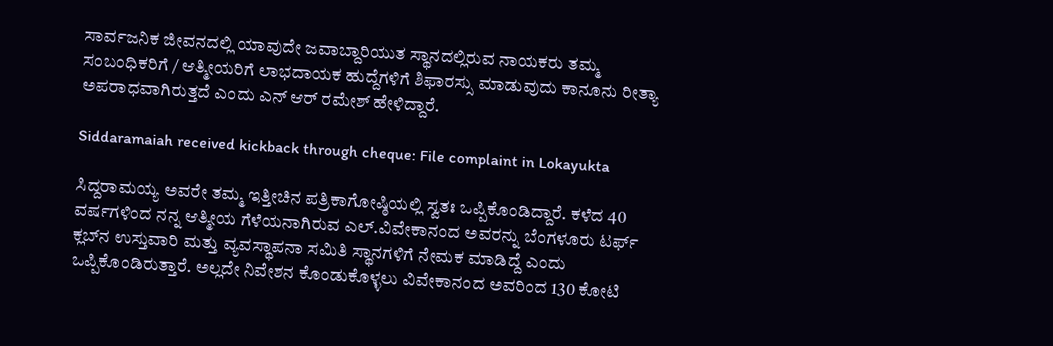ಸಾರ್ವಜನಿಕ ಜೀವನದಲ್ಲಿ ಯಾವುದೇ ಜವಾಬ್ದಾರಿಯುತ ಸ್ಥಾನದಲ್ಲಿರುವ ನಾಯಕರು ತಮ್ಮ ಸಂಬಂಧಿಕರಿಗೆ / ಆತ್ಮೀಯರಿಗೆ ಲಾಭದಾಯಕ ಹುದ್ದೆಗಳಿಗೆ ಶಿಫಾರಸ್ಸು ಮಾಡುವುದು ಕಾನೂನು ರೀತ್ಯಾ ಅಪರಾಧವಾಗಿರುತ್ತದೆ ಎಂದು ಎನ್‌ ಆರ್ ರಮೇಶ್ ಹೇಳಿದ್ದಾರೆ.

Siddaramaiah received kickback through cheque: File complaint in Lokayukta

ಸಿದ್ದರಾಮಯ್ಯ ಅವರೇ ತಮ್ಮ ಇತ್ತೀಚಿನ ಪತ್ರಿಕಾಗೋಷ್ಠಿಯಲ್ಲಿ ಸ್ವತಃ ಒಪ್ಪಿಕೊಂಡಿದ್ದಾರೆ. ಕಳೆದ 40 ವರ್ಷಗಳಿಂದ ನನ್ನ ಆತ್ಮೀಯ ಗೆಳೆಯನಾಗಿರುವ ಎಲ್.ವಿವೇಕಾನಂದ ಅವರನ್ನು ಬೆಂಗಳೂರು ಟರ್ಫ್ ಕ್ಲಬ್‌ನ ಉಸ್ತುವಾರಿ ಮತ್ತು ವ್ಯವಸ್ಥಾಪನಾ ಸಮಿತಿ ಸ್ಥಾನಗಳಿಗೆ ನೇಮಕ ಮಾಡಿದ್ದೆ ಎಂದು ಒಪ್ಪಿಕೊಂಡಿರುತ್ತಾರೆ. ಅಲ್ಲದೇ ನಿವೇಶನ ಕೊಂಡುಕೊಳ್ಳಲು ವಿವೇಕಾನಂದ ಅವರಿಂದ 130 ಕೋಟಿ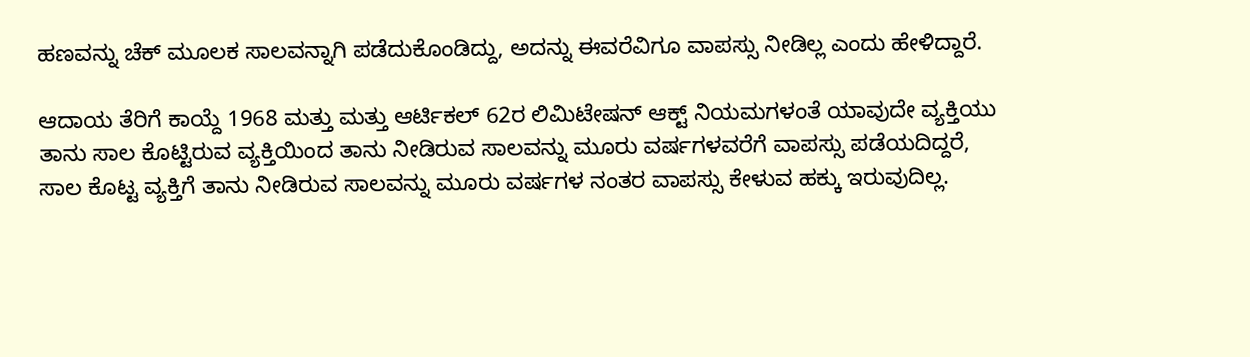ಹಣವನ್ನು ಚೆಕ್ ಮೂಲಕ ಸಾಲವನ್ನಾಗಿ ಪಡೆದುಕೊಂಡಿದ್ದು, ಅದನ್ನು ಈವರೆವಿಗೂ ವಾಪಸ್ಸು ನೀಡಿಲ್ಲ ಎಂದು ಹೇಳಿದ್ದಾರೆ.

ಆದಾಯ ತೆರಿಗೆ ಕಾಯ್ದೆ 1968 ಮತ್ತು ಮತ್ತು ಆರ್ಟಿಕಲ್ 62ರ ಲಿಮಿಟೇಷನ್ ಆಕ್ಟ್ ನಿಯಮಗಳಂತೆ ಯಾವುದೇ ವ್ಯಕ್ತಿಯು ತಾನು ಸಾಲ ಕೊಟ್ಟಿರುವ ವ್ಯಕ್ತಿಯಿಂದ ತಾನು ನೀಡಿರುವ ಸಾಲವನ್ನು ಮೂರು ವರ್ಷಗಳವರೆಗೆ ವಾಪಸ್ಸು ಪಡೆಯದಿದ್ದರೆ, ಸಾಲ ಕೊಟ್ಟ ವ್ಯಕ್ತಿಗೆ ತಾನು ನೀಡಿರುವ ಸಾಲವನ್ನು ಮೂರು ವರ್ಷಗಳ ನಂತರ ವಾಪಸ್ಸು ಕೇಳುವ ಹಕ್ಕು ಇರುವುದಿಲ್ಲ.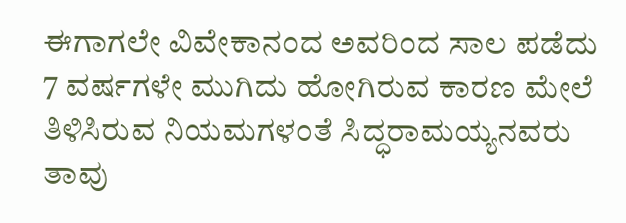ಈಗಾಗಲೇ ವಿವೇಕಾನಂದ ಅವರಿಂದ ಸಾಲ ಪಡೆದು 7 ವರ್ಷಗಳೇ ಮುಗಿದು ಹೋಗಿರುವ ಕಾರಣ ಮೇಲೆ ತಿಳಿಸಿರುವ ನಿಯಮಗಳಂತೆ ಸಿದ್ಧರಾಮಯ್ಯನವರು ತಾವು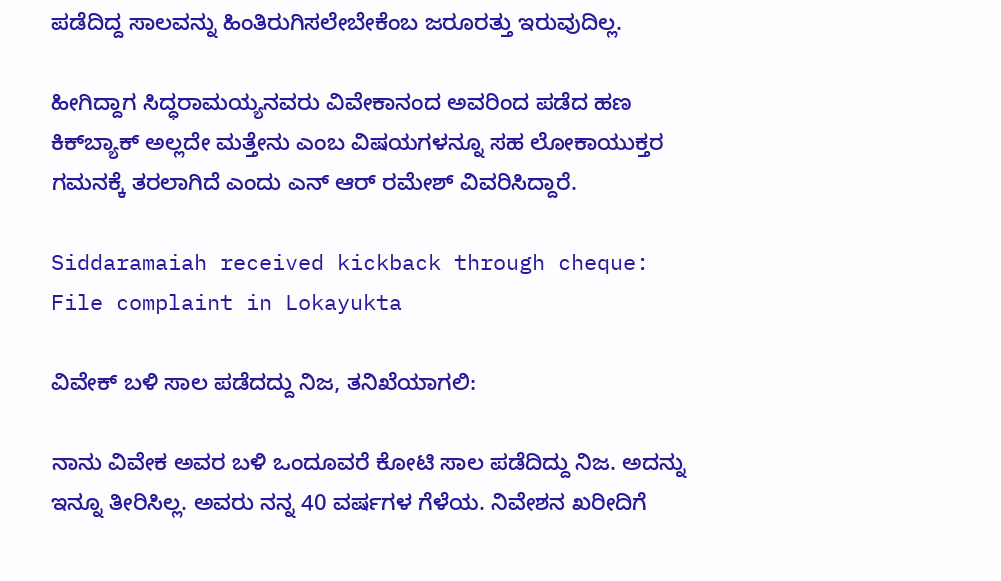ಪಡೆದಿದ್ದ ಸಾಲವನ್ನು ಹಿಂತಿರುಗಿಸಲೇಬೇಕೆಂಬ ಜರೂರತ್ತು ಇರುವುದಿಲ್ಲ.

ಹೀಗಿದ್ದಾಗ ಸಿದ್ಧರಾಮಯ್ಯನವರು ವಿವೇಕಾನಂದ ಅವರಿಂದ ಪಡೆದ ಹಣ ಕಿಕ್‌ಬ್ಯಾಕ್ ಅಲ್ಲದೇ ಮತ್ತೇನು ಎಂಬ ವಿಷಯಗಳನ್ನೂ ಸಹ ಲೋಕಾಯುಕ್ತರ ಗಮನಕ್ಕೆ ತರಲಾಗಿದೆ ಎಂದು ಎನ್‌ ಆರ್ ರಮೇಶ್ ವಿವರಿಸಿದ್ದಾರೆ.

Siddaramaiah received kickback through cheque: File complaint in Lokayukta

ವಿವೇಕ್ ಬಳಿ ಸಾಲ ಪಡೆದದ್ದು ನಿಜ, ತನಿಖೆಯಾಗಲಿ:

ನಾನು ವಿವೇಕ ಅವರ ಬಳಿ ಒಂದೂವರೆ ಕೋಟಿ ಸಾಲ ಪಡೆದಿದ್ದು ನಿಜ. ಅದನ್ನು ಇನ್ನೂ ತೀರಿಸಿಲ್ಲ. ಅವರು ನನ್ನ 40 ವರ್ಷಗಳ ಗೆಳೆಯ. ನಿವೇಶನ ಖರೀದಿಗೆ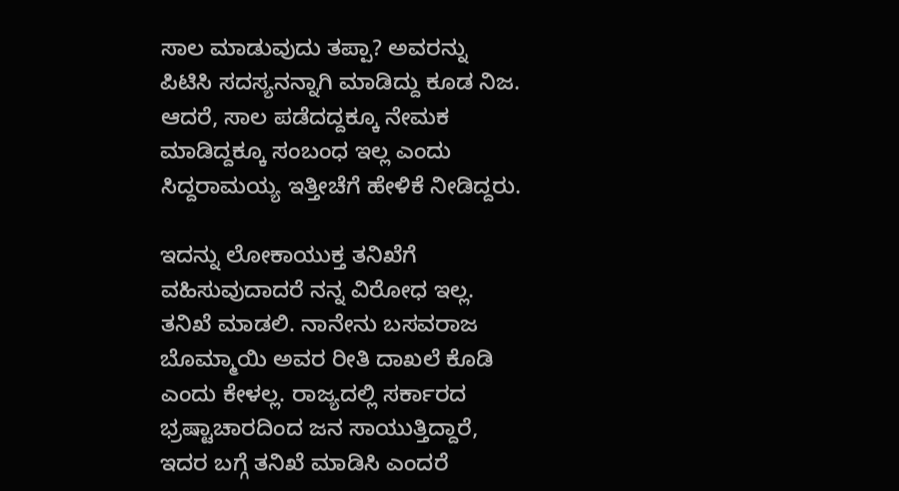ಸಾಲ ಮಾಡುವುದು ತಪ್ಪಾ? ಅವರನ್ನು ಪಿಟಿಸಿ ಸದಸ್ಯನನ್ನಾಗಿ ಮಾಡಿದ್ದು ಕೂಡ ನಿಜ. ಆದರೆ, ಸಾಲ ಪಡೆದದ್ದಕ್ಕೂ ನೇಮಕ ಮಾಡಿದ್ದಕ್ಕೂ ಸಂಬಂಧ ಇಲ್ಲ ಎಂದು ಸಿದ್ದರಾಮಯ್ಯ ಇತ್ತೀಚೆಗೆ ಹೇಳಿಕೆ ನೀಡಿದ್ದರು.

ಇದನ್ನು ಲೋಕಾಯುಕ್ತ ತನಿಖೆಗೆ ವಹಿಸುವುದಾದರೆ ನನ್ನ ವಿರೋಧ ಇಲ್ಲ. ತನಿಖೆ ಮಾಡಲಿ. ನಾನೇನು ಬಸವರಾಜ ಬೊಮ್ಮಾಯಿ ಅವರ ರೀತಿ ದಾಖಲೆ ಕೊಡಿ ಎಂದು ಕೇಳಲ್ಲ. ರಾಜ್ಯದಲ್ಲಿ ಸರ್ಕಾರದ ಭ್ರಷ್ಟಾಚಾರದಿಂದ ಜನ ಸಾಯುತ್ತಿದ್ದಾರೆ, ಇದರ ಬಗ್ಗೆ ತನಿಖೆ ಮಾಡಿಸಿ ಎಂದರೆ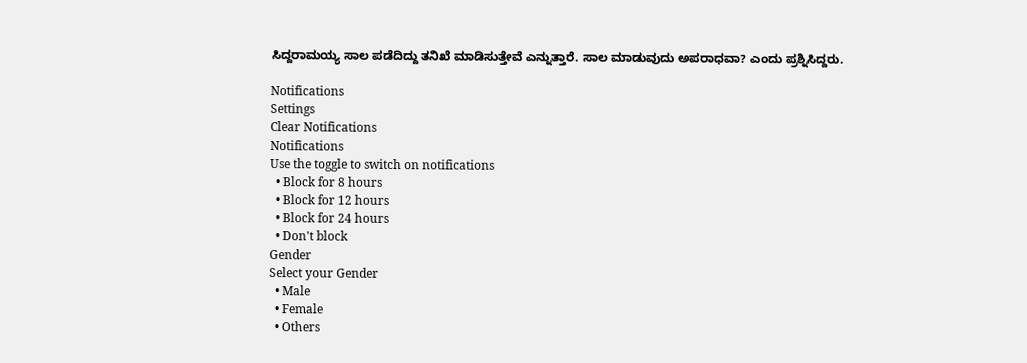ಸಿದ್ದರಾಮಯ್ಯ ಸಾಲ ಪಡೆದಿದ್ದು ತನಿಖೆ ಮಾಡಿಸುತ್ತೇವೆ ಎನ್ನುತ್ತಾರೆ. ಸಾಲ ಮಾಡುವುದು ಅಪರಾಧವಾ? ಎಂದು ಪ್ರಶ್ನಿಸಿದ್ದರು.

Notifications
Settings
Clear Notifications
Notifications
Use the toggle to switch on notifications
  • Block for 8 hours
  • Block for 12 hours
  • Block for 24 hours
  • Don't block
Gender
Select your Gender
  • Male
  • Female
  • Others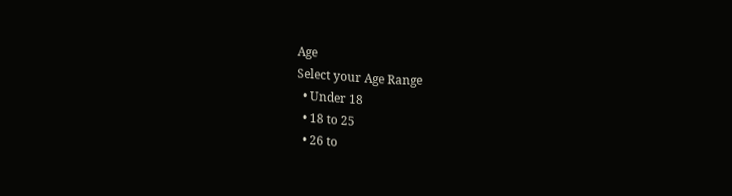Age
Select your Age Range
  • Under 18
  • 18 to 25
  • 26 to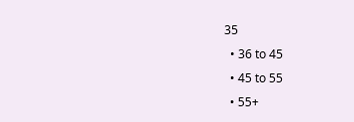35
  • 36 to 45
  • 45 to 55
  • 55+